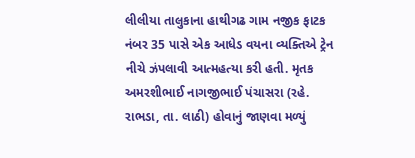લીલીયા તાલુકાના હાથીગઢ ગામ નજીક ફાટક નંબર 35 પાસે એક આધેડ વયના વ્યક્તિએ ટ્રેન નીચે ઝંપલાવી આત્મહત્યા કરી હતી. મૃતક અમરશીભાઈ નાગજીભાઈ પંચાસરા (રહે. રાભડા, તા. લાઠી) હોવાનું જાણવા મળ્યું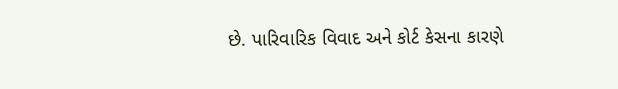છે. પારિવારિક વિવાદ અને કોર્ટ કેસના કારણે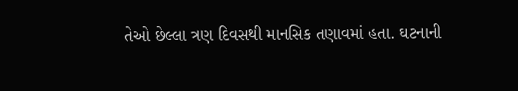તેઓ છેલ્લા ત્રણ દિવસથી માનસિક તણાવમાં હતા. ઘટનાની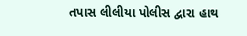તપાસ લીલીયા પોલીસ દ્વારા હાથ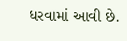ધરવામાં આવી છે.